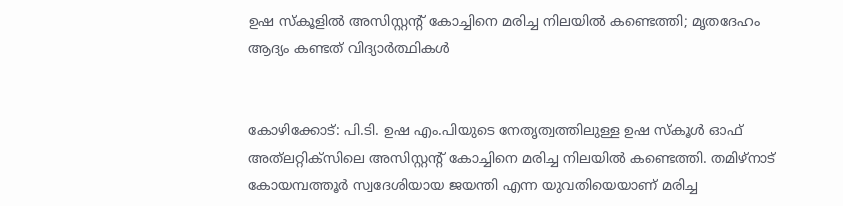ഉഷ സ്‌കൂളില്‍ അസിസ്റ്റന്റ് കോച്ചിനെ മരിച്ച നിലയില്‍ കണ്ടെത്തി; മൃതദേഹം ആദ്യം കണ്ടത് വിദ്യാര്‍ത്ഥികള്‍


കോഴിക്കോട്: പി.ടി. ഉഷ എം.പിയുടെ നേതൃത്വത്തിലുള്ള ഉഷ സ്‌കൂള്‍ ഓഫ് അത്‌ലറ്റിക്‌സിലെ അസിസ്റ്റന്റ് കോച്ചിനെ മരിച്ച നിലയില്‍ കണ്ടെത്തി. തമിഴ്‌നാട് കോയമ്പത്തൂര്‍ സ്വദേശിയായ ജയന്തി എന്ന യുവതിയെയാണ് മരിച്ച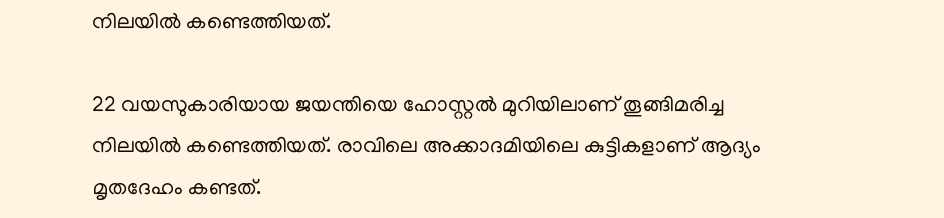നിലയില്‍ കണ്ടെത്തിയത്.

22 വയസുകാരിയായ ജയന്തിയെ ഹോസ്റ്റല്‍ മുറിയിലാണ് തൂങ്ങിമരിച്ച നിലയില്‍ കണ്ടെത്തിയത്. രാവിലെ അക്കാദമിയിലെ കുട്ടികളാണ് ആദ്യം മൃതദേഹം കണ്ടത്.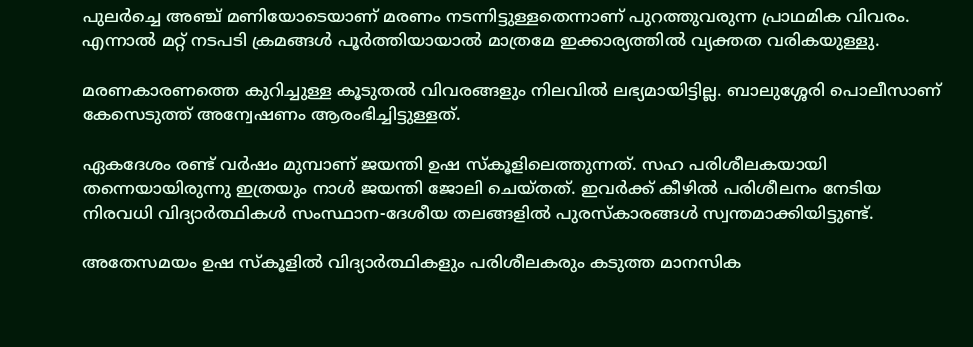പുലര്‍ച്ചെ അഞ്ച് മണിയോടെയാണ് മരണം നടന്നിട്ടുള്ളതെന്നാണ് പുറത്തുവരുന്ന പ്രാഥമിക വിവരം. എന്നാല്‍ മറ്റ് നടപടി ക്രമങ്ങള്‍ പൂര്‍ത്തിയായാല്‍ മാത്രമേ ഇക്കാര്യത്തില്‍ വ്യക്തത വരികയുള്ളു.

മരണകാരണത്തെ കുറിച്ചുള്ള കൂടുതല്‍ വിവരങ്ങളും നിലവില്‍ ലഭ്യമായിട്ടില്ല. ബാലുശ്ശേരി പൊലീസാണ് കേസെടുത്ത് അന്വേഷണം ആരംഭിച്ചിട്ടുള്ളത്.

ഏകദേശം രണ്ട് വര്‍ഷം മുമ്പാണ് ജയന്തി ഉഷ സ്‌കൂളിലെത്തുന്നത്. സഹ പരിശീലകയായി തന്നെയായിരുന്നു ഇത്രയും നാള്‍ ജയന്തി ജോലി ചെയ്തത്. ഇവര്‍ക്ക് കീഴില്‍ പരിശീലനം നേടിയ നിരവധി വിദ്യാര്‍ത്ഥികള്‍ സംസ്ഥാന-ദേശീയ തലങ്ങളില്‍ പുരസ്‌കാരങ്ങള്‍ സ്വന്തമാക്കിയിട്ടുണ്ട്.

അതേസമയം ഉഷ സ്‌കൂളില്‍ വിദ്യാര്‍ത്ഥികളും പരിശീലകരും കടുത്ത മാനസിക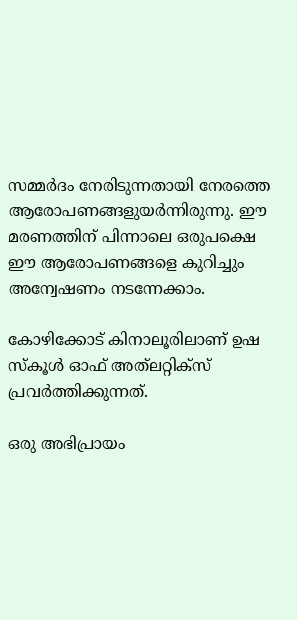സമ്മര്‍ദം നേരിടുന്നതായി നേരത്തെ ആരോപണങ്ങളുയര്‍ന്നിരുന്നു. ഈ മരണത്തിന് പിന്നാലെ ഒരുപക്ഷെ ഈ ആരോപണങ്ങളെ കുറിച്ചും അന്വേഷണം നടന്നേക്കാം.

കോഴിക്കോട് കിനാലൂരിലാണ് ഉഷ സ്‌കൂള്‍ ഓഫ് അത്‌ലറ്റിക്‌സ് പ്രവര്‍ത്തിക്കുന്നത്.

ഒരു അഭിപ്രായം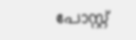പോസ്റ്റ്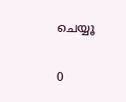ചെയ്യൂ

0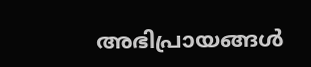അഭിപ്രായങ്ങള്‍